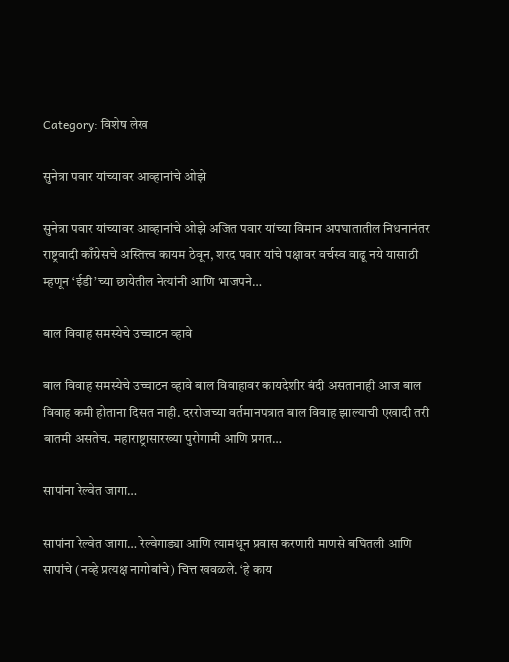Category: विशेष लेख

सुनेत्रा पवार यांच्यावर आव्हानांचे ओझे

सुनेत्रा पवार यांच्यावर आव्हानांचे ओझे अजित पवार यांच्या विमान अपघातातील निधनानंतर राष्ट्रवादी काँग्रेसचे अस्तित्त्व कायम ठेवून, शरद पवार यांचे पक्षावर वर्चस्व वाढू नये यासाठी म्हणून ‘ईडी’च्या छायेतील नेत्यांनी आणि भाजपने…

बाल विवाह समस्येचे उच्चाटन व्हावे

बाल विवाह समस्येचे उच्चाटन व्हावे बाल विवाहावर कायदेशीर बंदी असतानाही आज बाल विवाह कमी होताना दिसत नाही. दररोजच्या वर्तमानपत्रात बाल विवाह झाल्याची एखादी तरी बातमी असतेच. महाराष्ट्रासारख्या पुरोगामी आणि प्रगत…

सापांना रेल्वेत जागा…

सापांना रेल्वेत जागा… रेल्वेगाड्या आणि त्यामधून प्रवास करणारी माणसे बघितली आणि सापांचे (नव्हे प्रत्यक्ष नागोबांचे) चित्त खवळले. ‘हे काय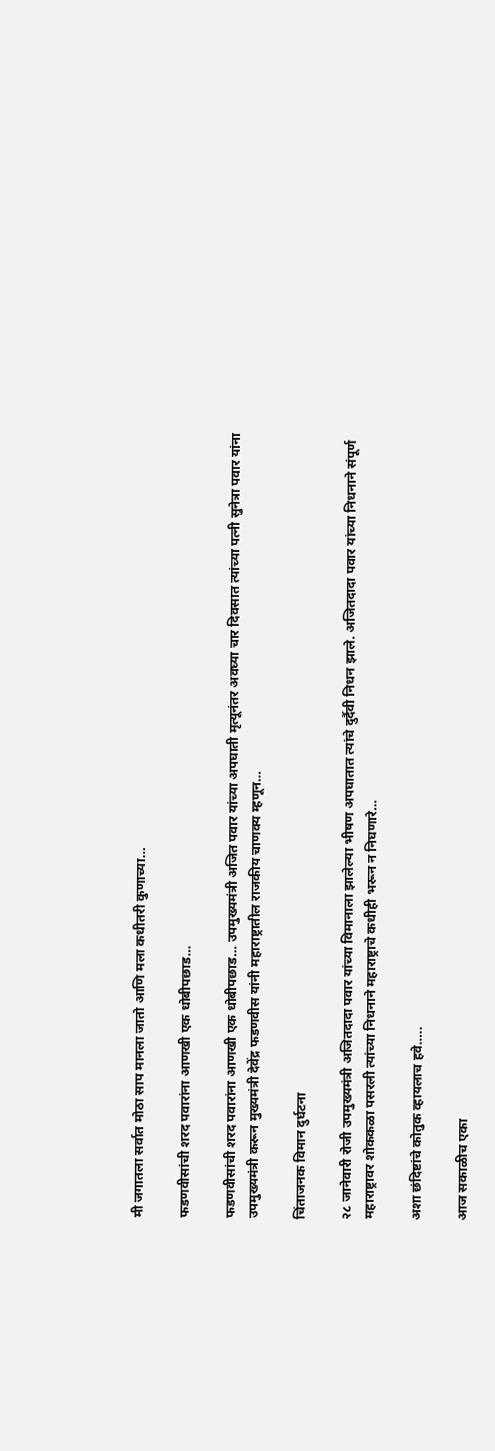मी जगातला सर्वात मोठा साप मानला जातो आणि मला कधीतरी कुणाच्या…

फडणवीसांची शरद पवारांना आणखी एक धोबीपछाड…

फडणवीसांची शरद पवारांना आणखी एक धोबीपछाड… उपमुख्यमंत्री अजित पवार यांच्या अपघाती मृत्यूनंतर अवघ्या चार दिवसात त्यांच्या पत्नी सुनेत्रा पवार यांना उपमुख्यमंत्री करून मुख्यमंत्री देवेंद्र फडणवीस यांनी महाराष्ट्रातील राजकीय चाणक्य म्हणून…

चिंताजनक विमान दुर्घटना

२८ जानेवारी रोजी उपमुख्यमंत्री अजितदादा पवार यांच्या विमानाला झालेल्या भीषण अपघातात त्यांचे दुर्दैवी निधन झाले. अजितदादा पवार यांच्या निधनाने संपूर्ण महाराष्ट्रावर शोककळा पसरली त्यांच्या निधनाने महाराष्ट्राचे कधीही भरून न निघणारे…

अशा छंदिष्टांचे कोतुक व्हायलाच हवे…..

आज सकाळीच एका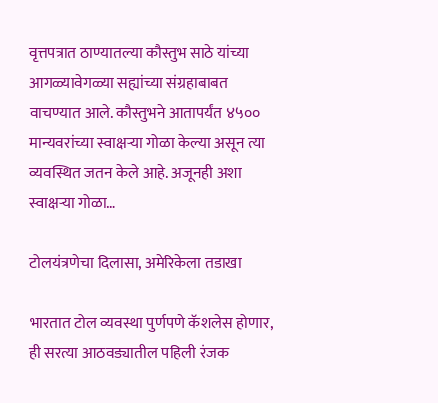वृत्तपत्रात ठाण्यातल्या कौस्तुभ साठे यांच्या आगळ्यावेगळ्या सह्यांच्या संग्रहाबाबत वाचण्यात आले. कौस्तुभने आतापर्यंत ४५०० मान्यवरांच्या स्वाक्षऱ्या गोळा केल्या असून त्या व्यवस्थित जतन केले आहे. अजूनही अशा स्वाक्षऱ्या गोळा…

टोलयंत्रणेचा दिलासा, अमेरिकेला तडाखा

भारतात टोल व्यवस्था पुर्णपणे कॅशलेस होणार, ही सरत्या आठवड्यातील पहिली रंजक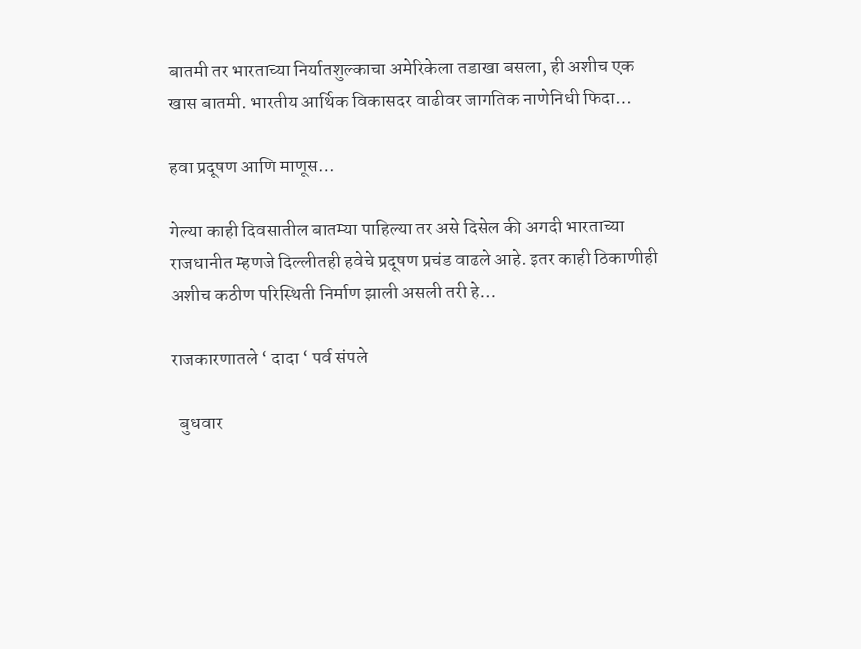बातमी तर भारताच्या निर्यातशुल्काचा अमेरिकेला तडाखा बसला, ही अशीच एक खास बातमी. भारतीय आर्थिक विकासदर वाढीवर जागतिक नाणेनिधी फिदा…

हवा प्रदूषण आणि माणूस…

गेल्या काही दिवसातील बातम्या पाहिल्या तर असे दिसेल की अगदी भारताच्या राजधानीत म्हणजे दिल्लीतही हवेचे प्रदूषण प्रचंड वाढले आहे. इतर काही ठिकाणीही अशीच कठीण परिस्थिती निर्माण झाली असली तरी हे…

राजकारणातले ‘ दादा ‘ पर्व संपले

  बुधवार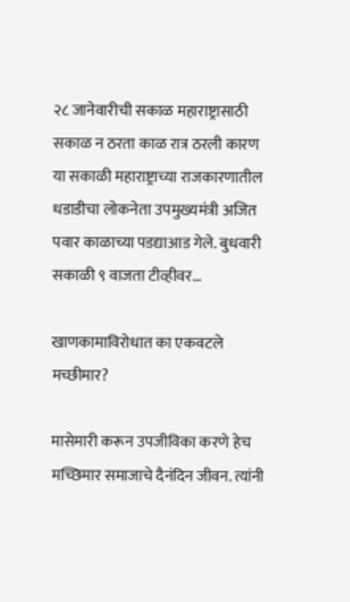२८ जानेवारीची सकाळ महाराष्ट्रासाठी सकाळ न ठरता काळ रात्र ठरली कारण या सकाळी महाराष्ट्राच्या राजकारणातील धडाडीचा लोकनेता उपमुख्यमंत्री अजित पवार काळाच्या पडद्याआड गेले. बुधवारी सकाळी ९ वाजता टीव्हीवर…

खाणकामाविरोधात का एकवटले मच्छीमार?

मासेमारी करून उपजीविका करणे हेच मच्छिमार समाजाचे दैनंदिन जीवन. त्यांनी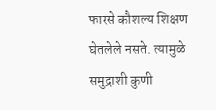फारसे कौशल्य शिक्षण घेतलेले नसते. त्यामुळे समुद्राशी कुणी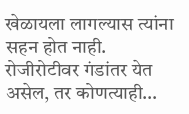खेळायला लागल्यास त्यांना सहन होत नाही. रोजीरोटीवर गंडांतर येत असेल, तर कोणत्याही…